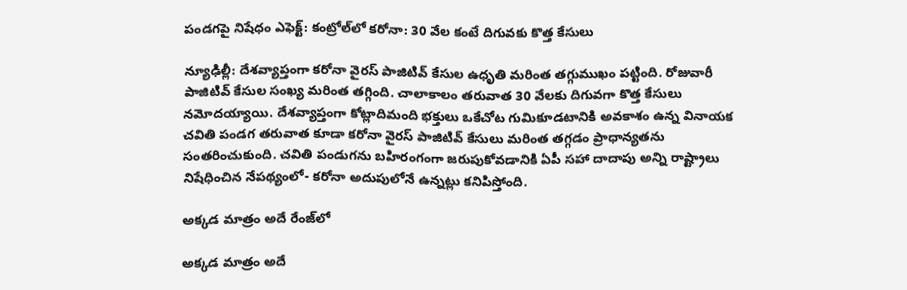పండగపై నిషేధం ఎఫెక్ట్: కంట్రోల్‌లో కరోనా: 30 వేల కంటే దిగువకు కొత్త కేసులు

న్యూఢిల్లీ: దేశవ్యాప్తంగా కరోనా వైరస్ పాజిటివ్ కేసుల ఉధృతి మరింత తగ్గుముఖం పట్టింది. రోజువారీ పాజిటివ్ కేసుల సంఖ్య మరింత తగ్గింది. చాలాకాలం తరువాత 30 వేలకు దిగువగా కొత్త కేసులు నమోదయ్యాయి. దేశవ్యాప్తంగా కోట్లాదిమంది భక్తులు ఒకేచోట గుమికూడటానికి అవకాశం ఉన్న వినాయక చవితి పండగ తరువాత కూడా కరోనా వైరస్ పాజిటివ్ కేసులు మరింత తగ్గడం ప్రాధాన్యతను సంతరించుకుంది. చవితి పండుగను బహిరంగంగా జరుపుకోవడానికి ఏపీ సహా దాదాపు అన్ని రాష్ట్రాలు నిషేధించిన నేపథ్యంలో- కరోనా అదుపులోనే ఉన్నట్లు కనిపిస్తోంది.

అక్కడ మాత్రం అదే రేంజ్‌లో

అక్కడ మాత్రం అదే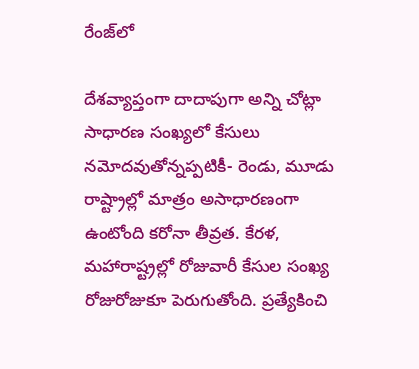రేంజ్‌లో

దేశవ్యాప్తంగా దాదాపుగా అన్ని చోట్లా సాధారణ సంఖ్యలో కేసులు నమోదవుతోన్నప్పటికీ- రెండు, మూడు రాష్ట్రాల్లో మాత్రం అసాధారణంగా ఉంటోంది కరోనా తీవ్రత. కేరళ, మహారాష్ట్రల్లో రోజువారీ కేసుల సంఖ్య రోజురోజుకూ పెరుగుతోంది. ప్రత్యేకించి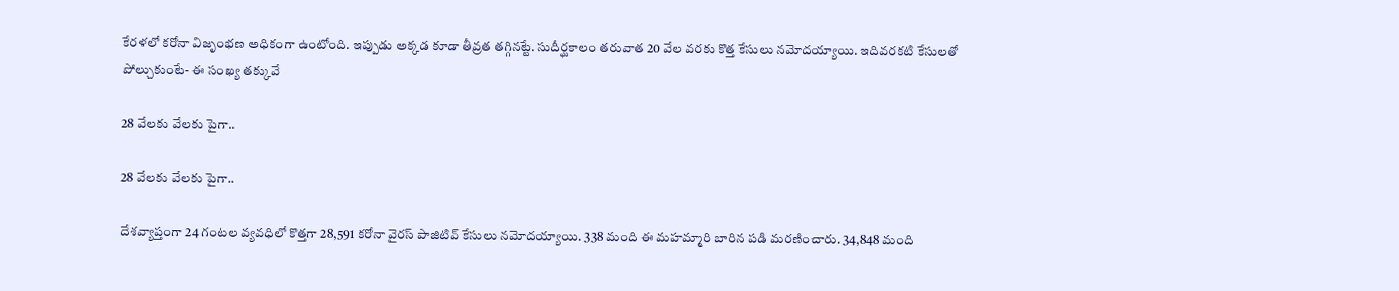కేరళలో కరోనా విజృంభణ అధికంగా ఉంటోంది. ఇప్పుడు అక్కడ కూడా తీవ్రత తగ్గినట్టే. సుదీర్ఘకాలం తరువాత 20 వేల వరకు కొత్త కేసులు నమోదయ్యాయి. ఇదివరకటి కేసులతో పోల్చుకుంటే- ఈ సంఖ్య తక్కువే

28 వేలకు వేలకు పైగా..

28 వేలకు వేలకు పైగా..

దేశవ్యాప్తంగా 24 గంటల వ్యవధిలో కొత్తగా 28,591 కరోనా వైరస్ పాజిటివ్ కేసులు నమోదయ్యాయి. 338 మంది ఈ మహమ్మారి బారిన పడి మరణించారు. 34,848 మంది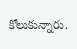కోలుకున్నారు.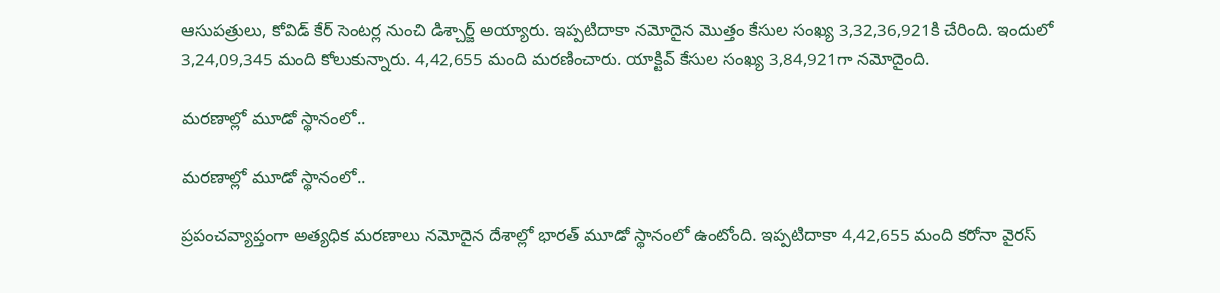ఆసుపత్రులు, కోవిడ్ కేర్ సెంటర్ల నుంచి డిశ్చార్జ్ అయ్యారు. ఇప్పటిదాకా నమోదైన మొత్తం కేసుల సంఖ్య 3,32,36,921కి చేరింది. ఇందులో 3,24,09,345 మంది కోలుకున్నారు. 4,42,655 మంది మరణించారు. యాక్టివ్ కేసుల సంఖ్య 3,84,921గా నమోదైంది.

మరణాల్లో మూడో స్థానంలో..

మరణాల్లో మూడో స్థానంలో..

ప్రపంచవ్యాప్తంగా అత్యధిక మరణాలు నమోదైన దేశాల్లో భారత్ మూడో స్థానంలో ఉంటోంది. ఇప్పటిదాకా 4,42,655 మంది కరోనా వైరస్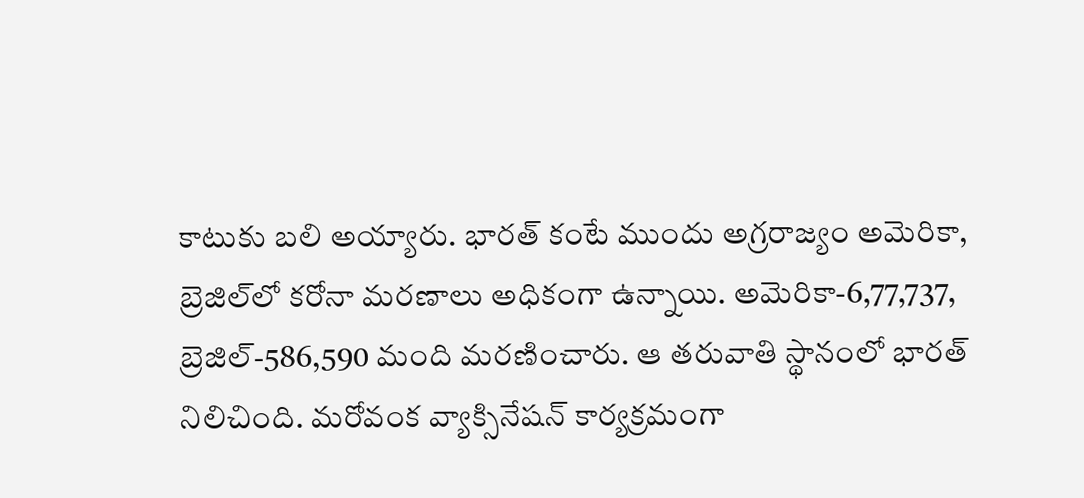కాటుకు బలి అయ్యారు. భారత్ కంటే ముందు అగ్రరాజ్యం అమెరికా, బ్రెజిల్‌లో కరోనా మరణాలు అధికంగా ఉన్నాయి. అమెరికా-6,77,737, బ్రెజిల్-586,590 మంది మరణించారు. ఆ తరువాతి స్థానంలో భారత్ నిలిచింది. మరోవంక వ్యాక్సినేషన్ కార్యక్రమంగా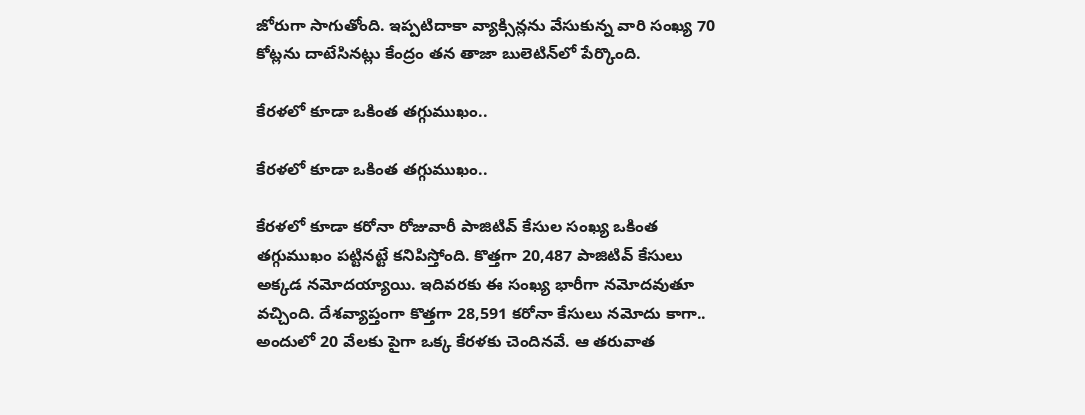జోరుగా సాగుతోంది. ఇప్పటిదాకా వ్యాక్సిన్లను వేసుకున్న వారి సంఖ్య 70 కోట్లను దాటేసినట్లు కేంద్రం తన తాజా బులెటిన్‌లో పేర్కొంది.

కేరళలో కూడా ఒకింత తగ్గుముఖం..

కేరళలో కూడా ఒకింత తగ్గుముఖం..

కేరళలో కూడా కరోనా రోజువారీ పాజిటివ్ కేసుల సంఖ్య ఒకింత తగ్గుముఖం పట్టినట్టే కనిపిస్తోంది. కొత్తగా 20,487 పాజిటివ్ కేసులు అక్కడ నమోదయ్యాయి. ఇదివరకు ఈ సంఖ్య భారీగా నమోదవుతూ వచ్చింది. దేశవ్యాప్తంగా కొత్తగా 28,591 కరోనా కేసులు నమోదు కాగా.. అందులో 20 వేలకు పైగా ఒక్క కేరళకు చెందినవే. ఆ తరువాత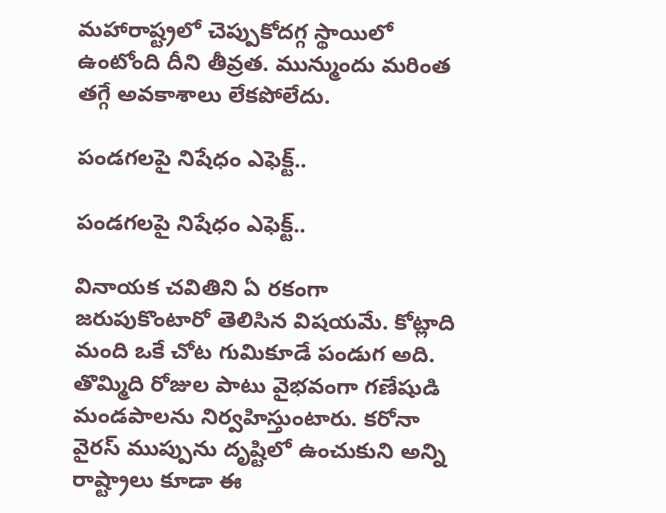మహారాష్ట్రలో చెప్పుకోదగ్గ స్థాయిలో ఉంటోంది దీని తీవ్రత. మున్ముందు మరింత తగ్గే అవకాశాలు లేకపోలేదు.

పండగలపై నిషేధం ఎఫెక్ట్..

పండగలపై నిషేధం ఎఫెక్ట్..

వినాయక చవితిని ఏ రకంగా జరుపుకొంటారో తెలిసిన విషయమే. కోట్లాది మంది ఒకే చోట గుమికూడే పండుగ అది. తొమ్మిది రోజుల పాటు వైభవంగా గణేషుడి మండపాలను నిర్వహిస్తుంటారు. కరోనా వైరస్ ముప్పును దృష్టిలో ఉంచుకుని అన్ని రాష్ట్రాలు కూడా ఈ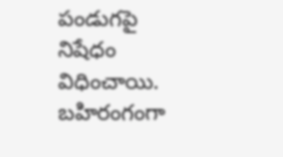పండుగపై నిషేధం విధించాయి. బహిరంగంగా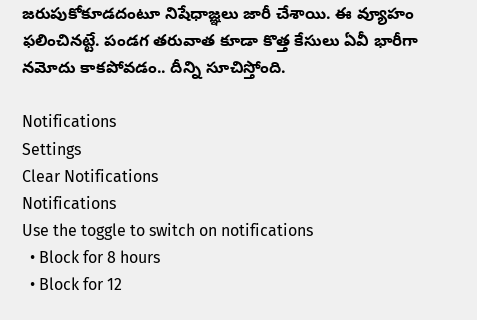జరుపుకోకూడదంటూ నిషేధాజ్ఞలు జారీ చేశాయి. ఈ వ్యూహం ఫలించినట్టే. పండగ తరువాత కూడా కొత్త కేసులు ఏవీ భారీగా నమోదు కాకపోవడం.. దీన్ని సూచిస్తోంది.

Notifications
Settings
Clear Notifications
Notifications
Use the toggle to switch on notifications
  • Block for 8 hours
  • Block for 12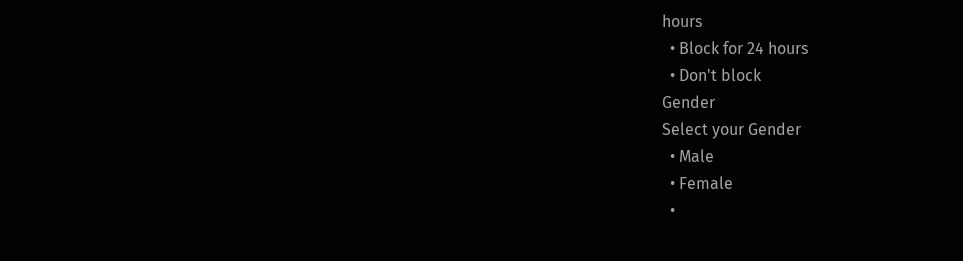hours
  • Block for 24 hours
  • Don't block
Gender
Select your Gender
  • Male
  • Female
  •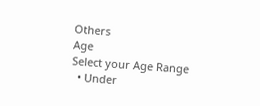Others
Age
Select your Age Range
  • Under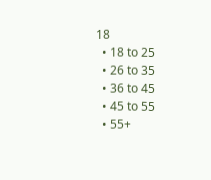18
  • 18 to 25
  • 26 to 35
  • 36 to 45
  • 45 to 55
  • 55+